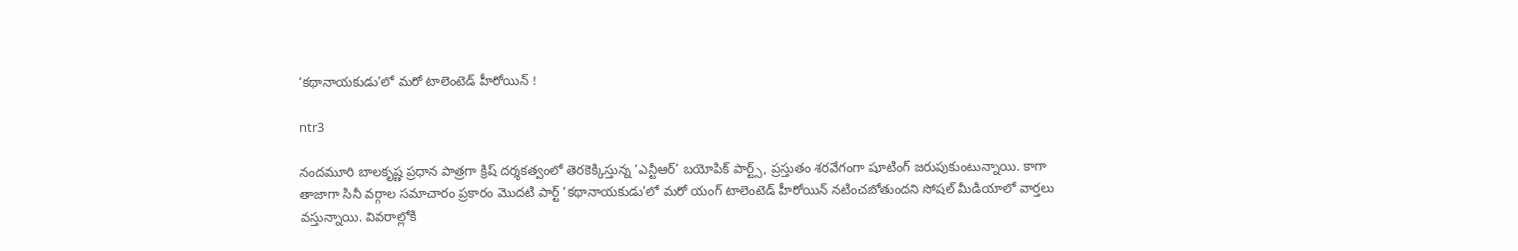‘కథానాయకుడు’లో మరో టాలెంటెడ్ హీరోయిన్ !

ntr3

నందమూరి బాలకృష్ణ ప్రధాన పాత్రగా క్రిష్ దర్శకత్వంలో తెరకెక్కిస్తున్న ‘ఎన్టీఆర్’ బయోపిక్ పార్ట్స్, ప్రస్తుతం శరవేగంగా షూటింగ్ జరుపుకుంటున్నాయి. కాగా తాజాగా సినీ వర్గాల సమాచారం ప్రకారం మొదటి పార్ట్ ‘కథానాయకుడు’లో మరో యంగ్ టాలెంటెడ్ హీరోయిన్ నటించబోతుందని సోషల్ మీడియాలో వార్తలు వస్తున్నాయి. వివరాల్లోకి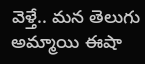వెళ్తే.. మన తెలుగు అమ్మాయి ఈషా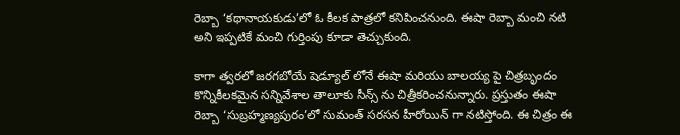రెబ్బా ‘కథానాయకుడు’లో ఓ కీలక పాత్రలో కనిపించనుంది. ఈషా రెబ్బా మంచి నటి అని ఇప్పటికే మంచి గుర్తింపు కూడా తెచ్చుకుంది.

కాగా త్వరలో జరగబోయే షెడ్యూల్ లోనే ఈషా మరియు బాలయ్య పై చిత్రబృందం కొన్నికీలకమైన సన్నివేశాల తాలూకు సీన్స్ ను చిత్రీకరించనున్నారు. ప్రస్తుతం ఈషా రెబ్బా ‘సుబ్రహ్మణ్యపురం’లో సుమంత్ సరసన హీరోయిన్ గా నటిస్తోంది. ఈ చిత్రం ఈ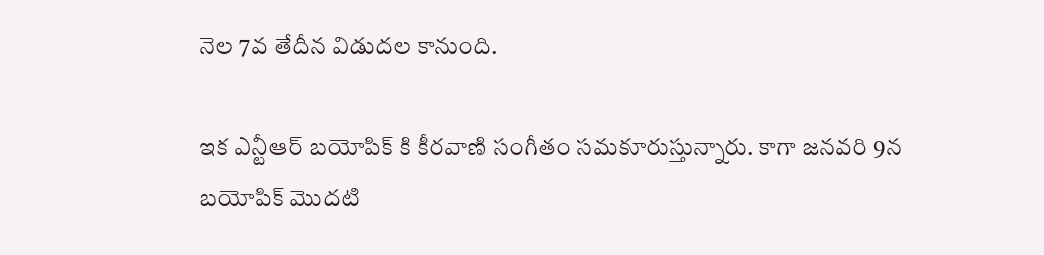నెల 7వ తేదీన విడుదల కానుంది.

ఇక ఎన్టీఆర్ బయోపిక్ కి కీరవాణి సంగీతం సమకూరుస్తున్నారు. కాగా జనవరి 9న బయోపిక్ మొదటి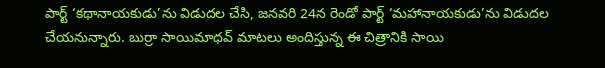పార్ట్ ‘కథానాయకుడు’ను విడుదల చేసి, జనవరి 24న రెండో పార్ట్ ‘మహానాయకుడు’ను విడుదల చేయనున్నారు. బుర్రా సాయిమాధవ్‌ మాటలు అందిస్తున్న ఈ చిత్రానికి సాయి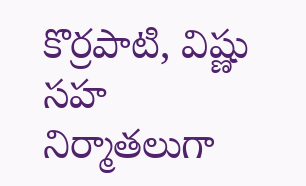కొర్రపాటి, విష్ణు సహ నిర్మాతలుగా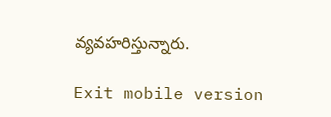వ్యవహరిస్తున్నారు.

Exit mobile version